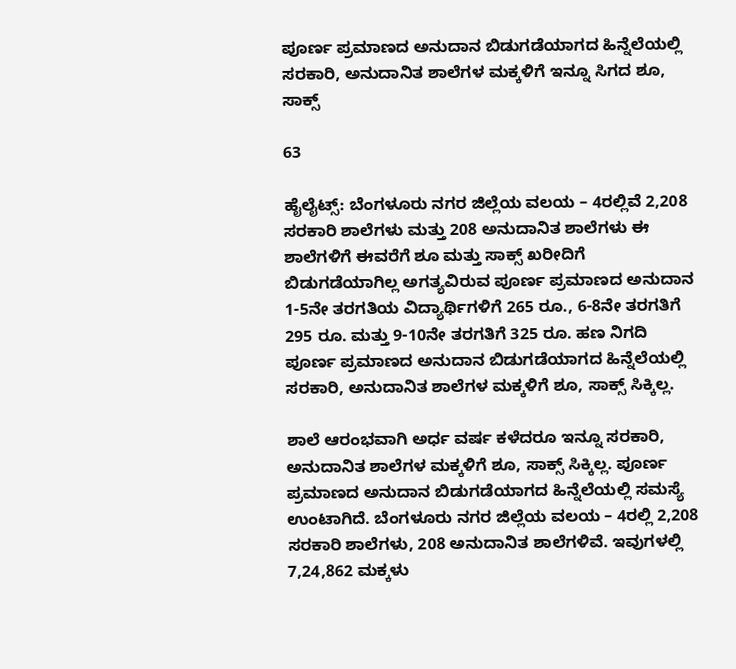ಪೂರ್ಣ ಪ್ರಮಾಣದ ಅನುದಾನ ಬಿಡುಗಡೆಯಾಗದ ಹಿನ್ನೆಲೆಯಲ್ಲಿ ಸರಕಾರಿ, ಅನುದಾನಿತ ಶಾಲೆಗಳ ಮಕ್ಕಳಿಗೆ ಇನ್ನೂ ಸಿಗದ ಶೂ, ಸಾಕ್ಸ್‌

63

ಹೈಲೈಟ್ಸ್‌: ಬೆಂಗಳೂರು ನಗರ ಜಿಲ್ಲೆಯ ವಲಯ – 4ರಲ್ಲಿವೆ 2,208 ಸರಕಾರಿ ಶಾಲೆಗಳು ಮತ್ತು 208 ಅನುದಾನಿತ ಶಾಲೆಗಳು ಈ ಶಾಲೆಗಳಿಗೆ ಈವರೆಗೆ ಶೂ ಮತ್ತು ಸಾಕ್ಸ್‌ ಖರೀದಿಗೆ ಬಿಡುಗಡೆಯಾಗಿಲ್ಲ ಅಗತ್ಯವಿರುವ ಪೂರ್ಣ ಪ್ರಮಾಣದ ಅನುದಾನ 1-5ನೇ ತರಗತಿಯ ವಿದ್ಯಾರ್ಥಿಗಳಿಗೆ 265 ರೂ., 6-8ನೇ ತರಗತಿಗೆ 295 ರೂ. ಮತ್ತು 9-10ನೇ ತರಗತಿಗೆ 325 ರೂ. ಹಣ ನಿಗದಿ ಪೂರ್ಣ ಪ್ರಮಾಣದ ಅನುದಾನ ಬಿಡುಗಡೆಯಾಗದ ಹಿನ್ನೆಲೆಯಲ್ಲಿ ಸರಕಾರಿ, ಅನುದಾನಿತ ಶಾಲೆಗಳ ಮಕ್ಕಳಿಗೆ ಶೂ, ಸಾಕ್ಸ್‌ ಸಿಕ್ಕಿಲ್ಲ.

ಶಾಲೆ ಆರಂಭವಾಗಿ ಅರ್ಧ ವರ್ಷ ಕಳೆದರೂ ಇನ್ನೂ ಸರಕಾರಿ, ಅನುದಾನಿತ ಶಾಲೆಗಳ ಮಕ್ಕಳಿಗೆ ಶೂ, ಸಾಕ್ಸ್‌ ಸಿಕ್ಕಿಲ್ಲ. ಪೂರ್ಣ ಪ್ರಮಾಣದ ಅನುದಾನ ಬಿಡುಗಡೆಯಾಗದ ಹಿನ್ನೆಲೆಯಲ್ಲಿ ಸಮಸ್ಯೆ ಉಂಟಾಗಿದೆ. ಬೆಂಗಳೂರು ನಗರ ಜಿಲ್ಲೆಯ ವಲಯ – 4ರಲ್ಲಿ 2,208 ಸರಕಾರಿ ಶಾಲೆಗಳು, 208 ಅನುದಾನಿತ ಶಾಲೆಗಳಿವೆ. ಇವುಗಳಲ್ಲಿ 7,24,862 ಮಕ್ಕಳು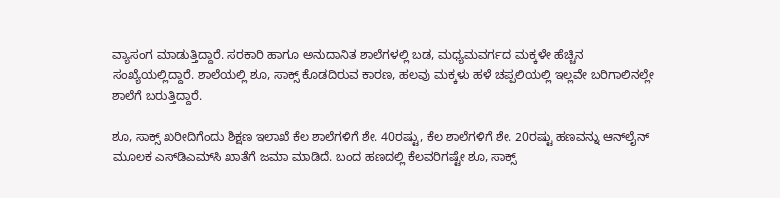ವ್ಯಾಸಂಗ ಮಾಡುತ್ತಿದ್ದಾರೆ. ಸರಕಾರಿ ಹಾಗೂ ಅನುದಾನಿತ ಶಾಲೆಗಳಲ್ಲಿ ಬಡ, ಮಧ್ಯಮವರ್ಗದ ಮಕ್ಕಳೇ ಹೆಚ್ಚಿನ ಸಂಖ್ಯೆಯಲ್ಲಿದ್ದಾರೆ. ಶಾಲೆಯಲ್ಲಿ ಶೂ, ಸಾಕ್ಸ್‌ ಕೊಡದಿರುವ ಕಾರಣ, ಹಲವು ಮಕ್ಕಳು ಹಳೆ ಚಪ್ಪಲಿಯಲ್ಲಿ ಇಲ್ಲವೇ ಬರಿಗಾಲಿನಲ್ಲೇ ಶಾಲೆಗೆ ಬರುತ್ತಿದ್ದಾರೆ.

ಶೂ, ಸಾಕ್ಸ್‌ ಖರೀದಿಗೆಂದು ಶಿಕ್ಷಣ ಇಲಾಖೆ ಕೆಲ ಶಾಲೆಗಳಿಗೆ ಶೇ. 40ರಷ್ಟು, ಕೆಲ ಶಾಲೆಗಳಿಗೆ ಶೇ. 20ರಷ್ಟು ಹಣವನ್ನು ಆನ್‌ಲೈನ್‌ ಮೂಲಕ ಎಸ್‌ಡಿಎಮ್‌ಸಿ ಖಾತೆಗೆ ಜಮಾ ಮಾಡಿದೆ. ಬಂದ ಹಣದಲ್ಲಿ ಕೆಲವರಿಗಷ್ಟೇ ಶೂ, ಸಾಕ್ಸ್‌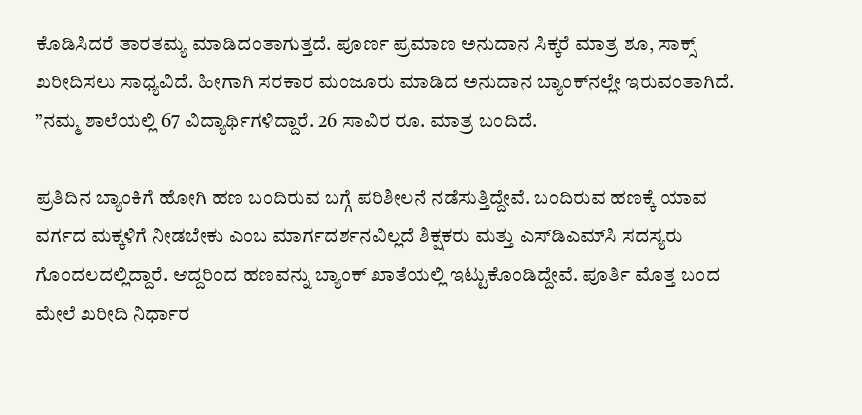ಕೊಡಿಸಿದರೆ ತಾರತಮ್ಯ ಮಾಡಿದಂತಾಗುತ್ತದೆ. ಪೂರ್ಣ ಪ್ರಮಾಣ ಅನುದಾನ ಸಿಕ್ಕರೆ ಮಾತ್ರ ಶೂ, ಸಾಕ್ಸ್‌ ಖರೀದಿಸಲು ಸಾಧ್ಯವಿದೆ. ಹೀಗಾಗಿ ಸರಕಾರ ಮಂಜೂರು ಮಾಡಿದ ಅನುದಾನ ಬ್ಯಾಂಕ್‌ನಲ್ಲೇ ಇರುವಂತಾಗಿದೆ. ”ನಮ್ಮ ಶಾಲೆಯಲ್ಲಿ 67 ವಿದ್ಯಾರ್ಥಿಗಳಿದ್ದಾರೆ. 26 ಸಾವಿರ ರೂ. ಮಾತ್ರ ಬಂದಿದೆ.

ಪ್ರತಿದಿನ ಬ್ಯಾಂಕಿಗೆ ಹೋಗಿ ಹಣ ಬಂದಿರುವ ಬಗ್ಗೆ ಪರಿಶೀಲನೆ ನಡೆಸುತ್ತಿದ್ದೇವೆ. ಬಂದಿರುವ ಹಣಕ್ಕೆ ಯಾವ ವರ್ಗದ ಮಕ್ಕಳಿಗೆ ನೀಡಬೇಕು ಎಂಬ ಮಾರ್ಗದರ್ಶನವಿಲ್ಲದೆ ಶಿಕ್ಷಕರು ಮತ್ತು ಎಸ್‌ಡಿಎಮ್‌ಸಿ ಸದಸ್ಯರು ಗೊಂದಲದಲ್ಲಿದ್ದಾರೆ. ಆದ್ದರಿಂದ ಹಣವನ್ನು ಬ್ಯಾಂಕ್‌ ಖಾತೆಯಲ್ಲಿ ಇಟ್ಟುಕೊಂಡಿದ್ದೇವೆ. ಪೂರ್ತಿ ಮೊತ್ತ ಬಂದ ಮೇಲೆ ಖರೀದಿ ನಿರ್ಧಾರ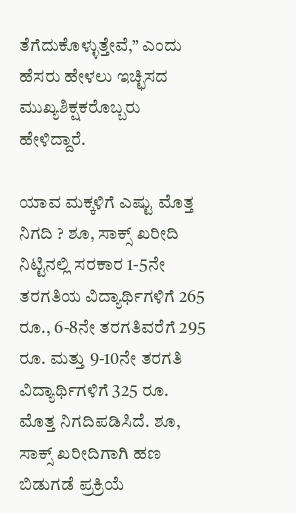ತೆಗೆದುಕೊಳ್ಳುತ್ತೇವೆ,” ಎಂದು ಹೆಸರು ಹೇಳಲು ಇಚ್ಛಿಸದ ಮುಖ್ಯಶಿಕ್ಷಕರೊಬ್ಬರು ಹೇಳಿದ್ದಾರೆ.

ಯಾವ ಮಕ್ಕಳಿಗೆ ಎಷ್ಟು ಮೊತ್ತ ನಿಗದಿ ? ಶೂ, ಸಾಕ್ಸ್‌ ಖರೀದಿ ನಿಟ್ಟಿನಲ್ಲಿ ಸರಕಾರ 1-5ನೇ ತರಗತಿಯ ವಿದ್ಯಾರ್ಥಿಗಳಿಗೆ 265 ರೂ., 6-8ನೇ ತರಗತಿವರೆಗೆ 295 ರೂ. ಮತ್ತು 9-10ನೇ ತರಗತಿ ವಿದ್ಯಾರ್ಥಿಗಳಿಗೆ 325 ರೂ. ಮೊತ್ತ ನಿಗದಿಪಡಿಸಿದೆ. ಶೂ, ಸಾಕ್ಸ್‌ ಖರೀದಿಗಾಗಿ ಹಣ ಬಿಡುಗಡೆ ಪ್ರಕ್ರಿಯೆ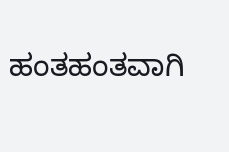ಹಂತಹಂತವಾಗಿ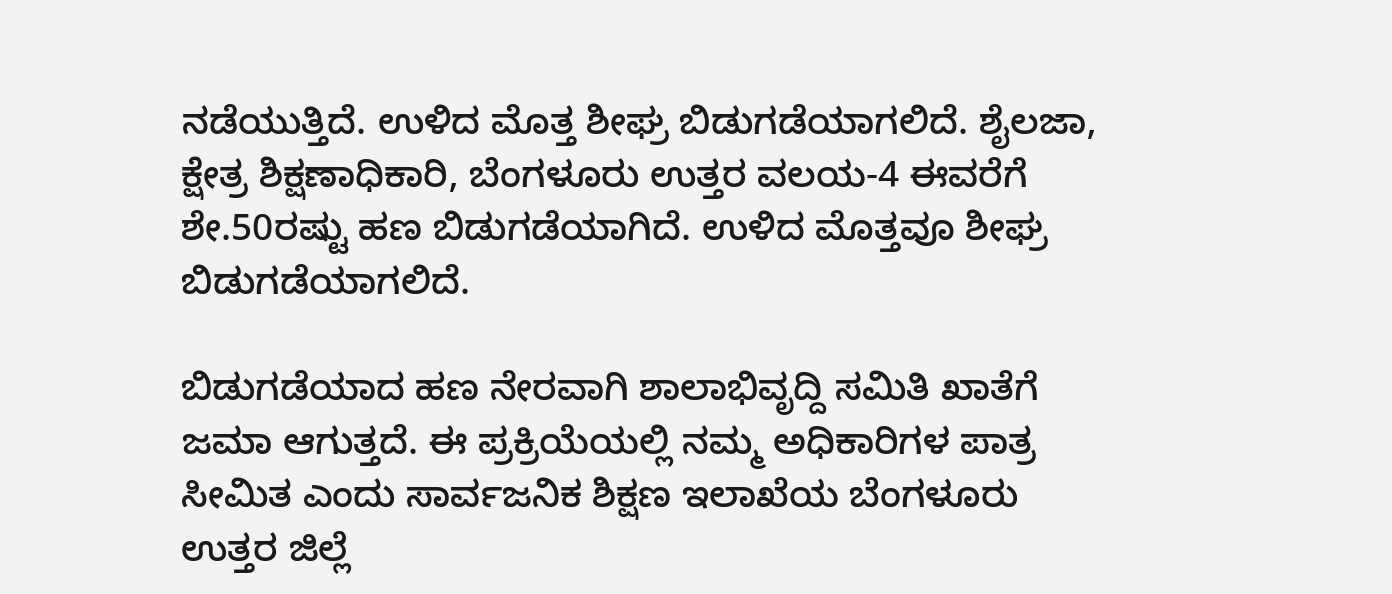ನಡೆಯುತ್ತಿದೆ. ಉಳಿದ ಮೊತ್ತ ಶೀಘ್ರ ಬಿಡುಗಡೆಯಾಗಲಿದೆ. ಶೈಲಜಾ, ಕ್ಷೇತ್ರ ಶಿಕ್ಷಣಾಧಿಕಾರಿ, ಬೆಂಗಳೂರು ಉತ್ತರ ವಲಯ-4 ಈವರೆಗೆ ಶೇ.50ರಷ್ಟು ಹಣ ಬಿಡುಗಡೆಯಾಗಿದೆ. ಉಳಿದ ಮೊತ್ತವೂ ಶೀಘ್ರ ಬಿಡುಗಡೆಯಾಗಲಿದೆ.

ಬಿಡುಗಡೆಯಾದ ಹಣ ನೇರವಾಗಿ ಶಾಲಾಭಿವೃದ್ದಿ ಸಮಿತಿ ಖಾತೆಗೆ ಜಮಾ ಆಗುತ್ತದೆ. ಈ ಪ್ರಕ್ರಿಯೆಯಲ್ಲಿ ನಮ್ಮ ಅಧಿಕಾರಿಗಳ ಪಾತ್ರ ಸೀಮಿತ ಎಂದು ಸಾರ್ವಜನಿಕ ಶಿಕ್ಷಣ ಇಲಾಖೆಯ ಬೆಂಗಳೂರು ಉತ್ತರ ಜಿಲ್ಲೆ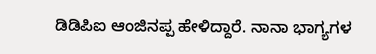ಡಿಡಿಪಿಐ ಆಂಜಿನಪ್ಪ ಹೇಳಿದ್ದಾರೆ. ನಾನಾ ಭಾಗ್ಯಗಳ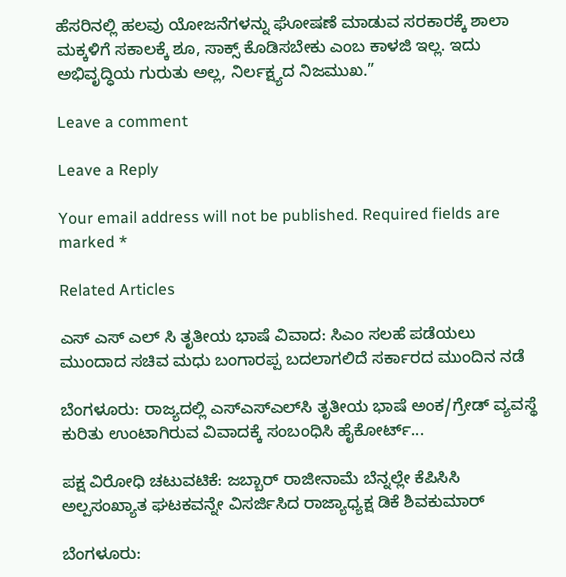ಹೆಸರಿನಲ್ಲಿ ಹಲವು ಯೋಜನೆಗಳನ್ನು ಘೋಷಣೆ ಮಾಡುವ ಸರಕಾರಕ್ಕೆ ಶಾಲಾ ಮಕ್ಕಳಿಗೆ ಸಕಾಲಕ್ಕೆ ಶೂ, ಸಾಕ್ಸ್‌ ಕೊಡಿಸಬೇಕು ಎಂಬ ಕಾಳಜಿ ಇಲ್ಲ. ಇದು ಅಭಿವೃದ್ಧಿಯ ಗುರುತು ಅಲ್ಲ, ನಿರ್ಲಕ್ಷ್ಯದ ನಿಜಮುಖ.”

Leave a comment

Leave a Reply

Your email address will not be published. Required fields are marked *

Related Articles

ಎಸ್ ಎಸ್ ಎಲ್ ಸಿ ತೃತೀಯ ಭಾಷೆ ವಿವಾದ: ಸಿಎಂ ಸಲಹೆ ಪಡೆಯಲು ಮುಂದಾದ ಸಚಿವ ಮಧು ಬಂಗಾರಪ್ಪ ಬದಲಾಗಲಿದೆ ಸರ್ಕಾರದ ಮುಂದಿನ ನಡೆ

ಬೆಂಗಳೂರು: ರಾಜ್ಯದಲ್ಲಿ ಎಸ್‌ಎಸ್‌ಎಲ್‌ಸಿ ತೃತೀಯ ಭಾಷೆ ಅಂಕ/ಗ್ರೇಡ್ ವ್ಯವಸ್ಥೆ ಕುರಿತು ಉಂಟಾಗಿರುವ ವಿವಾದಕ್ಕೆ ಸಂಬಂಧಿಸಿ ಹೈಕೋರ್ಟ್...

ಪಕ್ಷ ವಿರೋಧಿ ಚಟುವಟಿಕೆ: ಜಬ್ಬಾರ್ ರಾಜೀನಾಮೆ ಬೆನ್ನಲ್ಲೇ ಕೆಪಿಸಿಸಿ ಅಲ್ಪಸಂಖ್ಯಾತ ಘಟಕವನ್ನೇ ವಿಸರ್ಜಿಸಿದ ರಾಜ್ಯಾಧ್ಯಕ್ಷ ಡಿಕೆ ಶಿವಕುಮಾರ್

ಬೆಂಗಳೂರು: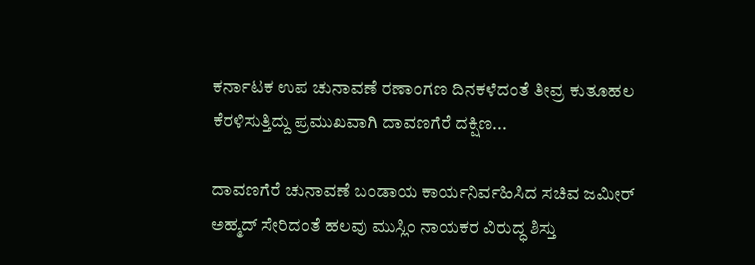ಕರ್ನಾಟಕ ಉಪ ಚುನಾವಣೆ ರಣಾಂಗಣ ದಿನಕಳೆದಂತೆ ತೀವ್ರ ಕುತೂಹಲ ಕೆರಳಿಸುತ್ತಿದ್ದು ಪ್ರಮುಖವಾಗಿ ದಾವಣಗೆರೆ ದಕ್ಷಿಣ...

ದಾವಣಗೆರೆ ಚುನಾವಣೆ ಬಂಡಾಯ ಕಾರ್ಯನಿರ್ವಹಿಸಿದ ಸಚಿವ ಜಮೀರ್ ಅಹ್ಮದ್ ಸೇರಿದಂತೆ ಹಲವು ಮುಸ್ಲಿಂ ನಾಯಕರ ವಿರುದ್ಧ ಶಿಸ್ತು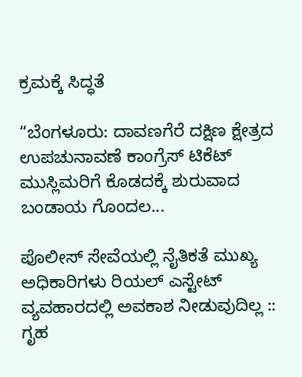ಕ್ರಮಕ್ಕೆ ಸಿದ್ಧತೆ

“ಬೆಂಗಳೂರು: ದಾವಣಗೆರೆ ದಕ್ಷಿಣ ಕ್ಷೇತ್ರದ ಉಪಚುನಾವಣೆ ಕಾಂಗ್ರೆಸ್ ಟಿಕೆಟ್ ಮುಸ್ಲಿಮರಿಗೆ ಕೊಡದಕ್ಕೆ ಶುರುವಾದ ಬಂಡಾಯ ಗೊಂದಲ...

ಪೊಲೀಸ್ ಸೇವೆಯಲ್ಲಿ ನೈತಿಕತೆ ಮುಖ್ಯ ಅಧಿಕಾರಿಗಳು ರಿಯಲ್ ಎಸ್ಟೇಟ್ ವ್ಯವಹಾರದಲ್ಲಿ ಅವಕಾಶ ನೀಡುವುದಿಲ್ಲ :: ಗೃಹ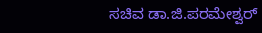ಸಚಿವ ಡಾ.ಜಿ.ಪರಮೇಶ್ವರ್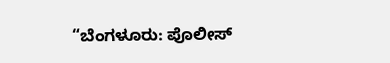“ಬೆಂಗಳೂರು: ಪೊಲೀಸ್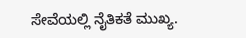ಸೇವೆಯಲ್ಲಿ ನೈತಿಕತೆ ಮುಖ್ಯ.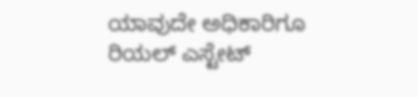ಯಾವುದೇ ಅಧಿಕಾರಿಗೂ ರಿಯಲ್ ಎಸ್ಟೇಟ್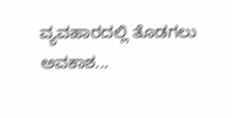ವ್ಯವಹಾರದಲ್ಲಿ ತೊಡಗಲು ಅವಕಾಶ...